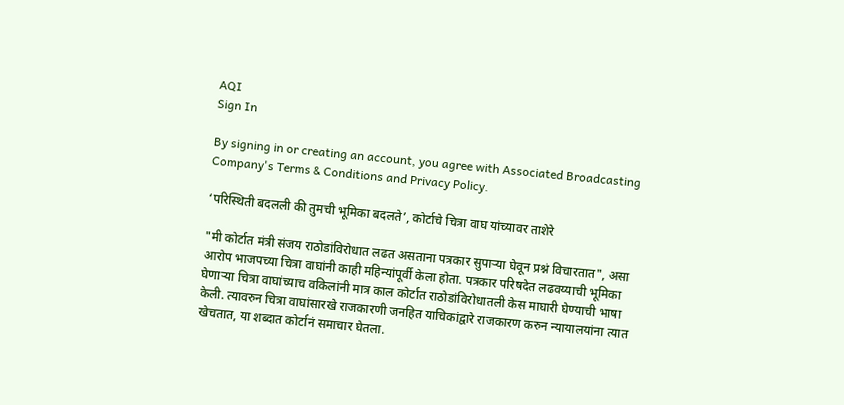AQI
Sign In

By signing in or creating an account, you agree with Associated Broadcasting Company's Terms & Conditions and Privacy Policy.

‘परिस्थिती बदलली की तुमची भूमिका बदलते’, कोर्टाचे चित्रा वाघ यांच्यावर ताशेरे

"मी कोर्टात मंत्री संजय राठोडांविरोधात लढत असताना पत्रकार सुपाऱ्या घेवून प्रश्नं विचारतात", असा आरोप भाजपच्या चित्रा वाघांनी काही महिन्यांपूर्वी केला होता. पत्रकार परिषदेत लढवय्याची भूमिका घेणाऱ्या चित्रा वाघांच्याच वकिलांनी मात्र काल कोर्टात राठोडांविरोधातली केस माघारी घेण्याची भाषा केली. त्यावरुन चित्रा वाघांसारखे राजकारणी जनहित याचिकांद्वारे राजकारण करुन न्यायालयांना त्यात खेचतात, या शब्दात कोर्टानं समाचार घेतला.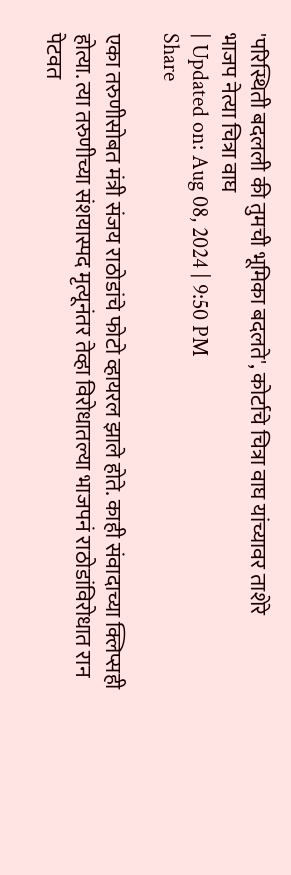'परिस्थिती बदलली की तुमची भूमिका बदलते', कोर्टाचे चित्रा वाघ यांच्यावर ताशेरे
भाजप नेत्या चित्रा वाघ
| Updated on: Aug 08, 2024 | 9:50 PM
Share

एका तरुणीसोबत मंत्री संजय राठोडांचे फोटो व्हायरल झाले होते. काही संवादाच्या क्लिप्सही होत्या. त्या तरुणीच्या संशयास्पद मृत्यूनंतर तेव्हा विरोधातल्या भाजपनं राठोडांविरोधात रान पेटवत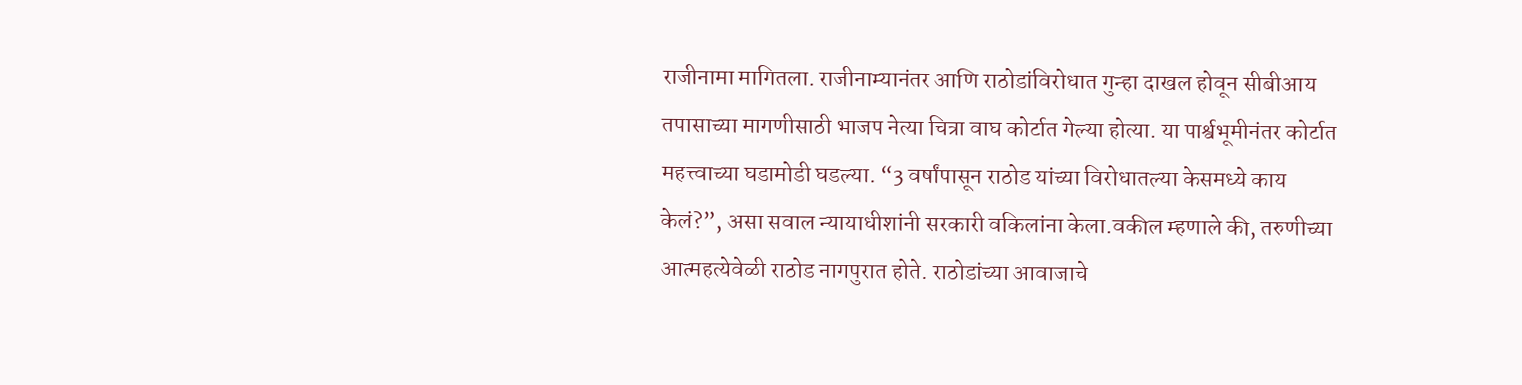राजीनामा मागितला. राजीनाम्यानंतर आणि राठोडांविरोधात गुन्हा दाखल होवून सीबीआय तपासाच्या मागणीसाठी भाजप नेत्या चित्रा वाघ कोर्टात गेल्या होत्या. या पार्श्वभूमीनंतर कोर्टात महत्त्वाच्या घडामोडी घडल्या. “3 वर्षांपासून राठोड यांच्या विरोधातल्या केसमध्ये काय केलं?”, असा सवाल न्यायाधीशांनी सरकारी वकिलांना केला.वकील म्हणाले की, तरुणीच्या आत्महत्येवेळी राठोड नागपुरात होते. राठोडांच्या आवाजाचे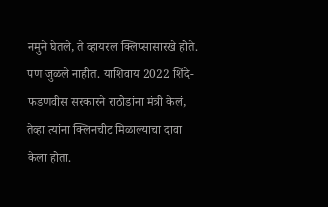नमुने घेतले, ते व्हायरल क्लिप्सासारखे होते. पण जुळले नाहीत. याशिवाय 2022 शिंदे-फडणवीस सरकारने राठोडांना मंत्री केलं, तेव्हा त्यांना क्लिनचीट मिळाल्याचा दावा केला होता.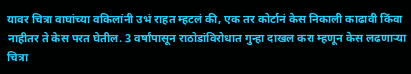यावर चित्रा वाघांच्या वकिलांनी उभं राहत म्हटलं की, एक तर कोर्टानं केस निकाली काढावी किंवा नाहीतर ते केस परत घेतील. 3 वर्षांपासून राठोडांविरोधात गुन्हा दाखल करा म्हणून केस लढणाऱ्या चित्रा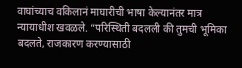वाघांच्याच वकिलानं माघारीची भाषा केल्यानंतर मात्र न्यायाधीश खवळले. “परिस्थिती बदलली की तुमची भूमिका बदलते, राजकारण करण्यासाठी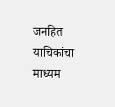जनहित याचिकांचा माध्यम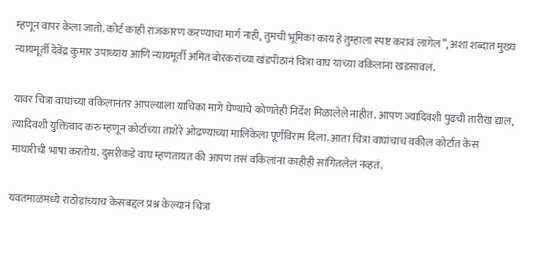म्हणून वापर केला जातो. कोर्ट काही राजकारण करण्याचा मार्ग नाही, तुमची भूमिका काय हे तुम्हाला स्पष्ट करावं लागेल”, अशा शब्दात मुख्य न्यायमूर्ती देवेंद्र कुमार उपाध्याय आणि न्यायमूर्ती अमित बोरकरांच्या खंडपीठानं चित्रा वाघ यांच्या वकिलांना खडसावलं.

यावर चित्रा वाघांच्या वकिलानंतर आपल्याला याचिका मागे घेण्याचे कोणतेही निर्देश मिळालेले नाहीत. आपण ज्यादिवशी पुढची तारीख द्याल, त्यादिवशी युक्तिवाद करु म्हणून कोर्टाच्या ताशेरे ओढण्याच्या मालिकेला पूर्णविराम दिला. आता चित्रा वाघांचाच वकील कोर्टात केस माघारीची भाषा करतोय. दुसरीकडे वाघ म्हणतायत की आपण तसं वकिलांना काहीही सांगितलेलं नव्हतं.

यवतमाळमध्ये राठोडांच्याच केसबद्दल प्रश्न केल्यानं चित्रा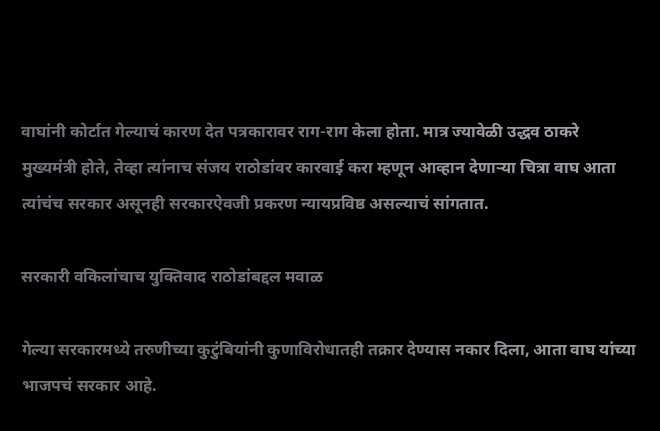वाघांनी कोर्टात गेल्याचं कारण देत पत्रकारावर राग-राग केला होता. मात्र ज्यावेळी उद्धव ठाकरे मुख्यमंत्री होते, तेव्हा त्यांनाच संजय राठोडांवर कारवाई करा म्हणून आव्हान देणाऱ्या चित्रा वाघ आता त्यांचंच सरकार असूनही सरकारऐवजी प्रकरण न्यायप्रविष्ठ असल्याचं सांगतात.

सरकारी वकिलांचाच युक्तिवाद राठोडांबद्दल मवाळ

गेल्या सरकारमध्ये तरुणीच्या कुटुंबियांनी कुणाविरोधातही तक्रार देण्यास नकार दिला, आता वाघ यांच्या भाजपचं सरकार आहे.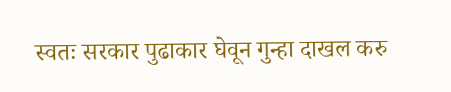स्वतः सरकार पुढाकार घेवून गुन्हा दाखल करु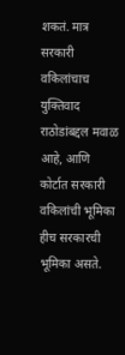शकतं. मात्र सरकारी वकिलांचाच युक्तिवाद राठोडांबद्दल मवाळ आहे, आणि कोर्टात सरकारी वकिलांची भूमिका हीच सरकारची भूमिका असते.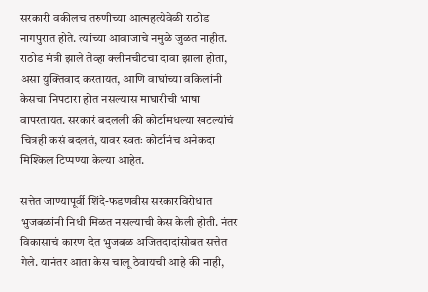सरकारी वकीलच तरुणीच्या आत्महत्येवेळी राठोड नागपुरात होते. त्यांच्या आवाजाचे नमुळे जुळत नाहीत. राठोड मंत्री झाले तेव्हा क्लीनचीटचा दावा झाला होता, असा युक्तिवाद करतायत, आणि वाघांच्या वकिलांनी केसचा निपटारा होत नसल्यास माघारीची भाषा वापरतायत. सरकारं बदलली की कोर्टामधल्या खटल्यांचं चित्रही कसं बदलतं, यावर स्वतः कोर्टानंच अनेकदा मिश्किल टिप्पण्या केल्या आहेत.

सत्तेत जाण्यापूर्वी शिंदे-फडणवीस सरकारविरोधात भुजबळांनी निधी मिळत नसल्याची केस केली होती. नंतर विकासाचं कारण देत भुजबळ अजितदादांसोबत सत्तेत गेले. यानंतर आता केस चालू ठेवायची आहे की नाही,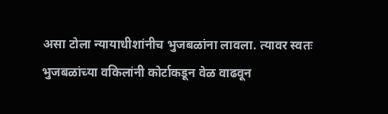असा टोला न्यायाधीशांनीच भुजबळांना लावला. त्यावर स्वतः भुजबळांच्या वकिलांनी कोर्टाकडून वेळ वाढवून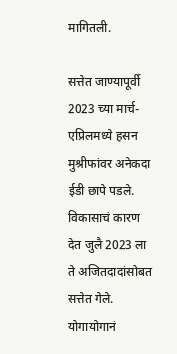मागितली.

सत्तेत जाण्यापूर्वी 2023 च्या मार्च-एप्रिलमध्ये हसन मुश्रीफांवर अनेकदा ईडी छापे पडले. विकासाचं कारण देत जुलै 2023 ला ते अजितदादांसोबत सत्तेत गेले. योगायोगानं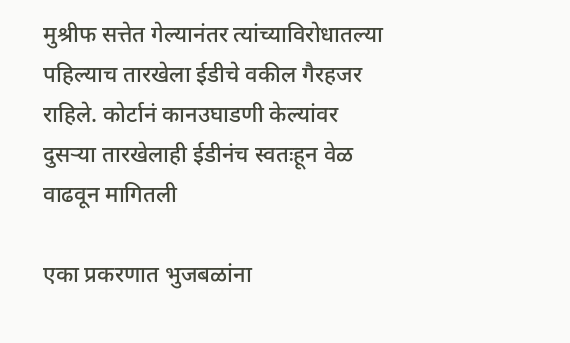मुश्रीफ सत्तेत गेल्यानंतर त्यांच्याविरोधातल्या पहिल्याच तारखेला ईडीचे वकील गैरहजर राहिले. कोर्टानं कानउघाडणी केल्यांवर दुसऱ्या तारखेलाही ईडीनंच स्वतःहून वेळ वाढवून मागितली

एका प्रकरणात भुजबळांना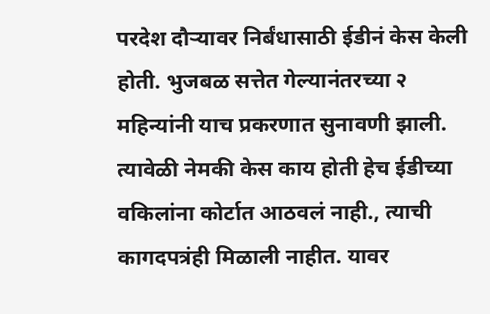परदेश दौऱ्यावर निर्बंधासाठी ईडीनं केस केली होती. भुजबळ सत्तेत गेल्यानंतरच्या २ महिन्यांनी याच प्रकरणात सुनावणी झाली. त्यावेळी नेमकी केस काय होती हेच ईडीच्या वकिलांना कोर्टात आठवलं नाही., त्याची कागदपत्रंही मिळाली नाहीत. यावर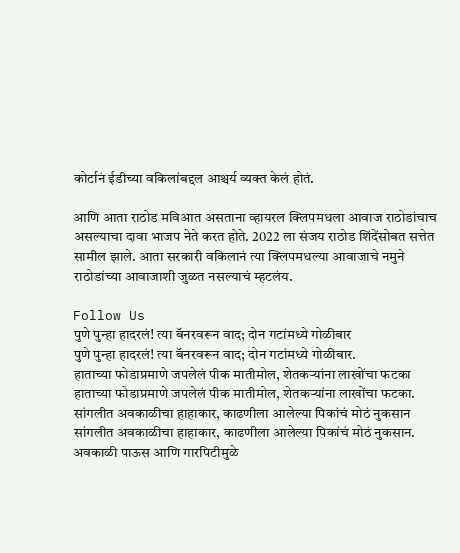कोर्टानं ईडीच्या वकिलांबद्दल आश्चर्य व्यक्त केलं होतं.

आणि आता राठोड मविआत असताना व्हायरल क्लिपमधला आवाज राठोडांचाच असल्याचा दावा भाजप नेते करत होते. 2022 ला संजय राठोड शिंदेंसोबत सत्तेत सामील झाले. आता सरकारी वकिलानं त्या क्लिपमधल्या आवाजाचे नमुने राठोडांच्या आवाजाशी जुळत नसल्याचं म्हटलंय.

Follow Us
पुणे पुन्हा हादरलं! त्या बॅनरवरून वाद; दोन गटांमध्ये गोळीबार
पुणे पुन्हा हादरलं! त्या बॅनरवरून वाद; दोन गटांमध्ये गोळीबार.
हाताच्या फोडाप्रमाणे जपलेलं पीक मातीमोल, शेतकऱ्यांना लाखोंचा फटका
हाताच्या फोडाप्रमाणे जपलेलं पीक मातीमोल, शेतकऱ्यांना लाखोंचा फटका.
सांगलीत अवकाळीचा हाहाकार, काढणीला आलेल्या पिकांचं मोठं नुकसान
सांगलीत अवकाळीचा हाहाकार, काढणीला आलेल्या पिकांचं मोठं नुकसान.
अवकाळी पाऊस आणि गारपिटीमुळे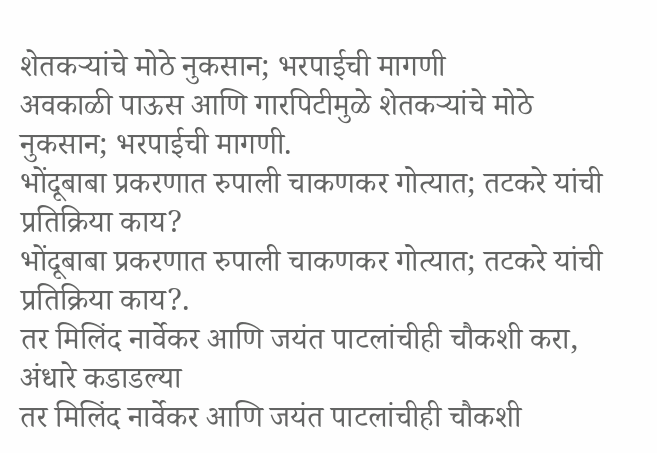शेतकऱ्यांचे मोठे नुकसान; भरपाईची मागणी
अवकाळी पाऊस आणि गारपिटीमुळे शेतकऱ्यांचे मोठे नुकसान; भरपाईची मागणी.
भोंदूबाबा प्रकरणात रुपाली चाकणकर गोत्यात; तटकरे यांची प्रतिक्रिया काय?
भोंदूबाबा प्रकरणात रुपाली चाकणकर गोत्यात; तटकरे यांची प्रतिक्रिया काय?.
तर मिलिंद नार्वेकर आणि जयंत पाटलांचीही चौकशी करा, अंधारे कडाडल्या
तर मिलिंद नार्वेकर आणि जयंत पाटलांचीही चौकशी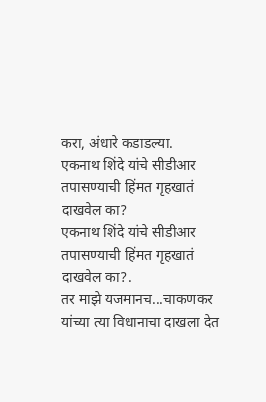करा, अंधारे कडाडल्या.
एकनाथ शिंदे यांचे सीडीआर तपासण्याची हिंमत गृहखातं दाखवेल का?
एकनाथ शिंदे यांचे सीडीआर तपासण्याची हिंमत गृहखातं दाखवेल का?.
तर माझे यजमानच...चाकणकर यांच्या त्या विधानाचा दाखला देत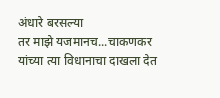अंधारे बरसल्या
तर माझे यजमानच...चाकणकर यांच्या त्या विधानाचा दाखला देत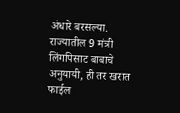अंधारे बरसल्या.
राज्यातील 9 मंत्री लिंगपिसाट बाबाचे अनुयायी, ही तर खरात फाईल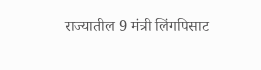राज्यातील 9 मंत्री लिंगपिसाट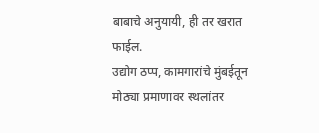बाबाचे अनुयायी, ही तर खरात फाईल.
उद्योग ठप्प, कामगारांचे मुंबईतून मोठ्या प्रमाणावर स्थलांतर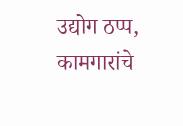उद्योग ठप्प, कामगारांचे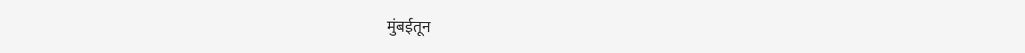मुंबईतून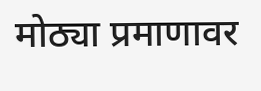मोठ्या प्रमाणावर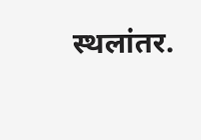स्थलांतर.